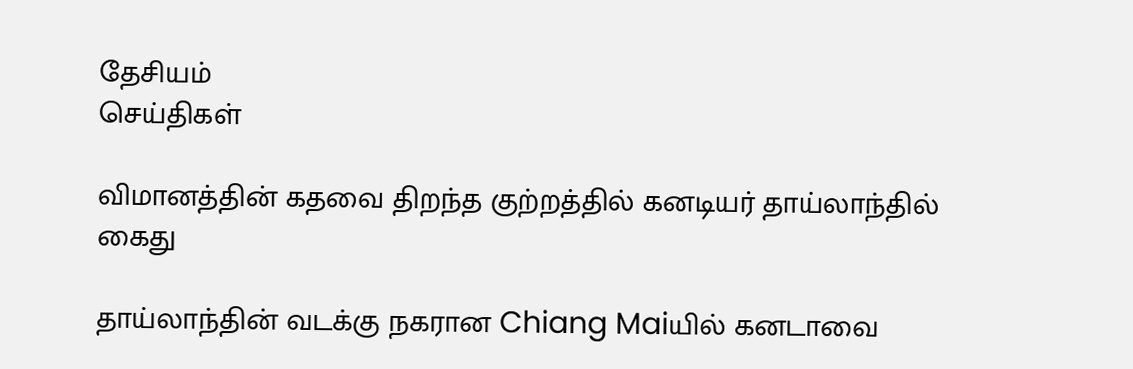தேசியம்
செய்திகள்

விமானத்தின் கதவை திறந்த குற்றத்தில் கனடியர் தாய்லாந்தில் கைது

தாய்லாந்தின் வடக்கு நகரான Chiang Maiயில் கனடாவை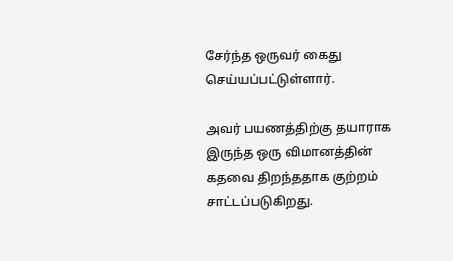சேர்ந்த ஒருவர் கைது செய்யப்பட்டுள்ளார்.

அவர் பயணத்திற்கு தயாராக இருந்த ஒரு விமானத்தின் கதவை திறந்ததாக குற்றம் சாட்டப்படுகிறது.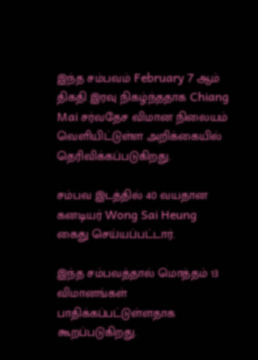இந்த சம்பவம் February 7 ஆம் திகதி இரவு நிகழ்ந்ததாக Chiang Mai சர்வதேச விமான நிலையம் வெளியிட்டுள்ள அறிக்கையில் தெரிவிக்கப்படுகிறது.

சம்பவ இடத்தில் 40 வயதான கனடியர் Wong Sai Heung கைது செய்யப்பட்டார்.

இந்த சம்பவத்தால் மொத்தம் 13 விமானங்கள் பாதிக்கப்பட்டுள்ளதாக கூறப்படுகிறது.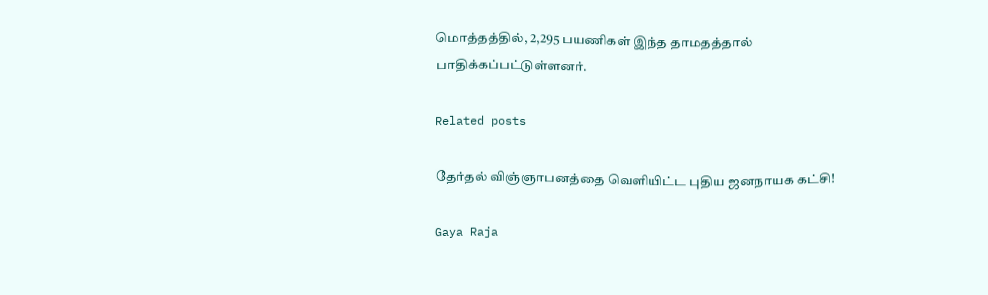மொத்தத்தில், 2,295 பயணிகள் இந்த தாமதத்தால் பாதிக்கப்பட்டுள்ளனர்.

Related posts

தேர்தல் விஞ்ஞாபனத்தை வெளியிட்ட புதிய ஜனநாயக கட்சி!

Gaya Raja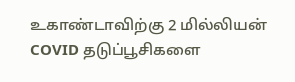உகாண்டாவிற்கு 2 மில்லியன் COVID தடுப்பூசிகளை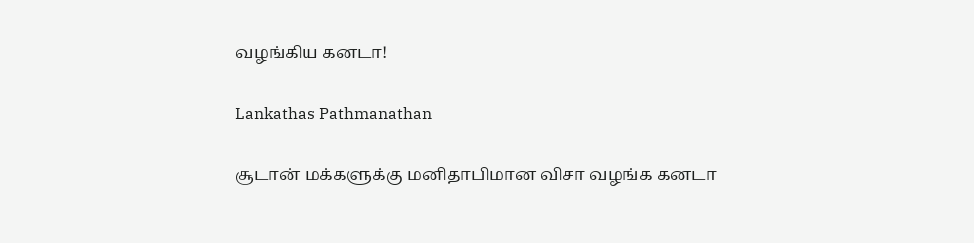வழங்கிய கனடா!

Lankathas Pathmanathan

சூடான் மக்களுக்கு மனிதாபிமான விசா வழங்க கனடா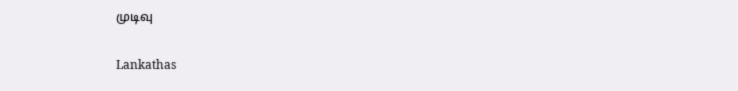முடிவு

Lankathas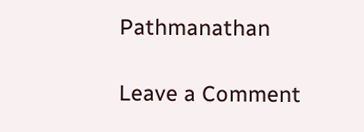Pathmanathan

Leave a Comment